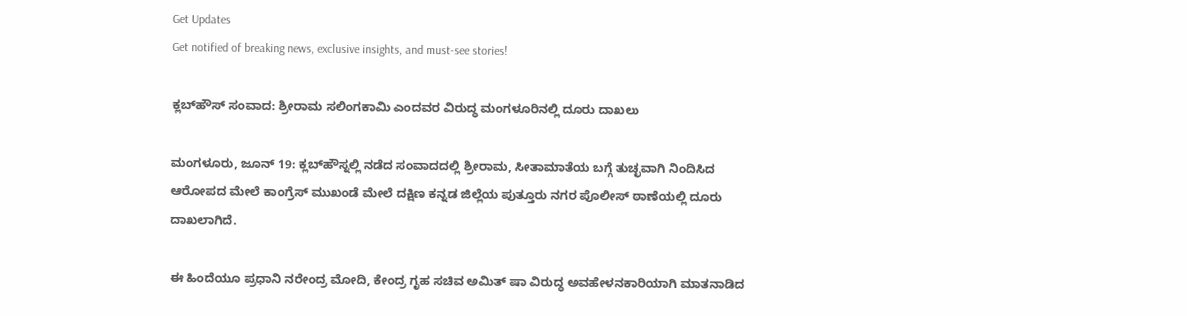Get Updates
Get notified of breaking news, exclusive insights, and must-see stories!

ಕ್ಲಬ್‌ಹೌಸ್‌ ಸಂವಾದ: ಶ್ರೀರಾಮ ಸಲಿಂಗಕಾಮಿ ಎಂದವರ ವಿರುದ್ಧ ಮಂಗಳೂರಿನಲ್ಲಿ ದೂರು ದಾಖಲು

ಮಂಗಳೂರು, ಜೂನ್ 19: ಕ್ಲಬ್‌ಹೌಸ್ನಲ್ಲಿ ನಡೆದ ಸಂವಾದದಲ್ಲಿ ಶ್ರೀರಾಮ, ಸೀತಾಮಾತೆಯ ಬಗ್ಗೆ ತುಚ್ಛವಾಗಿ ನಿಂದಿಸಿದ ಆರೋಪದ ಮೇಲೆ ಕಾಂಗ್ರೆಸ್ ಮುಖಂಡೆ ಮೇಲೆ ದಕ್ಷಿಣ ಕನ್ನಡ ಜಿಲ್ಲೆಯ ಪುತ್ತೂರು ನಗರ ಪೊಲೀಸ್ ಠಾಣೆಯಲ್ಲಿ ದೂರು ದಾಖಲಾಗಿದೆ.

ಈ ಹಿಂದೆಯೂ ಪ್ರಧಾನಿ ನರೇಂದ್ರ ಮೋದಿ, ಕೇಂದ್ರ ಗೃಹ ಸಚಿವ ಅಮಿತ್ ಷಾ ವಿರುದ್ಧ ಅವಹೇಳನಕಾರಿಯಾಗಿ ಮಾತನಾಡಿದ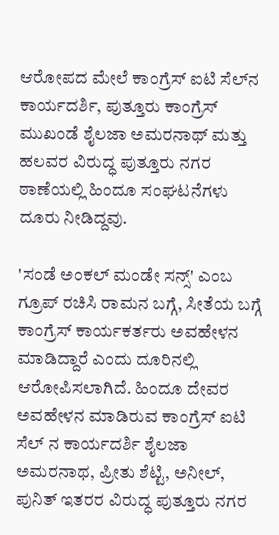ಆರೋಪದ ಮೇಲೆ ಕಾಂಗ್ರೆಸ್ ಐಟಿ ಸೆಲ್‌ನ ಕಾರ್ಯದರ್ಶಿ, ಪುತ್ತೂರು ಕಾಂಗ್ರೆಸ್ ಮುಖಂಡೆ ಶೈಲಜಾ ಅಮರನಾಥ್ ಮತ್ತು ಹಲವರ ವಿರುದ್ಧ ಪುತ್ತೂರು ನಗರ ಠಾಣೆಯಲ್ಲಿ ಹಿಂದೂ ಸಂಘಟನೆಗಳು ದೂರು ನೀಡಿದ್ದವು.

'ಸಂಡೆ ಅಂಕಲ್ ಮಂಡೇ ಸನ್ಸ್' ಎಂಬ ಗ್ರೂಪ್ ರಚಿಸಿ ರಾಮನ ಬಗ್ಗೆ, ಸೀತೆಯ ಬಗ್ಗೆ ಕಾಂಗ್ರೆಸ್ ಕಾರ್ಯಕರ್ತರು ಅವಹೇಳನ ಮಾಡಿದ್ದಾರೆ ಎಂದು ದೂರಿನಲ್ಲಿ ಆರೋಪಿಸಲಾಗಿದೆ. ಹಿಂದೂ ದೇವರ ಅವಹೇಳನ ಮಾಡಿರುವ ಕಾಂಗ್ರೆಸ್ ಐಟಿ ಸೆಲ್ ನ ಕಾರ್ಯದರ್ಶಿ ಶೈಲಜಾ ಅಮರ‌ನಾಥ, ಪ್ರೀತು ಶೆಟ್ಟಿ, ಅನೀಲ್, ಪುನಿತ್ ಇತರರ ವಿರುದ್ಧ ಪುತ್ತೂರು ನಗರ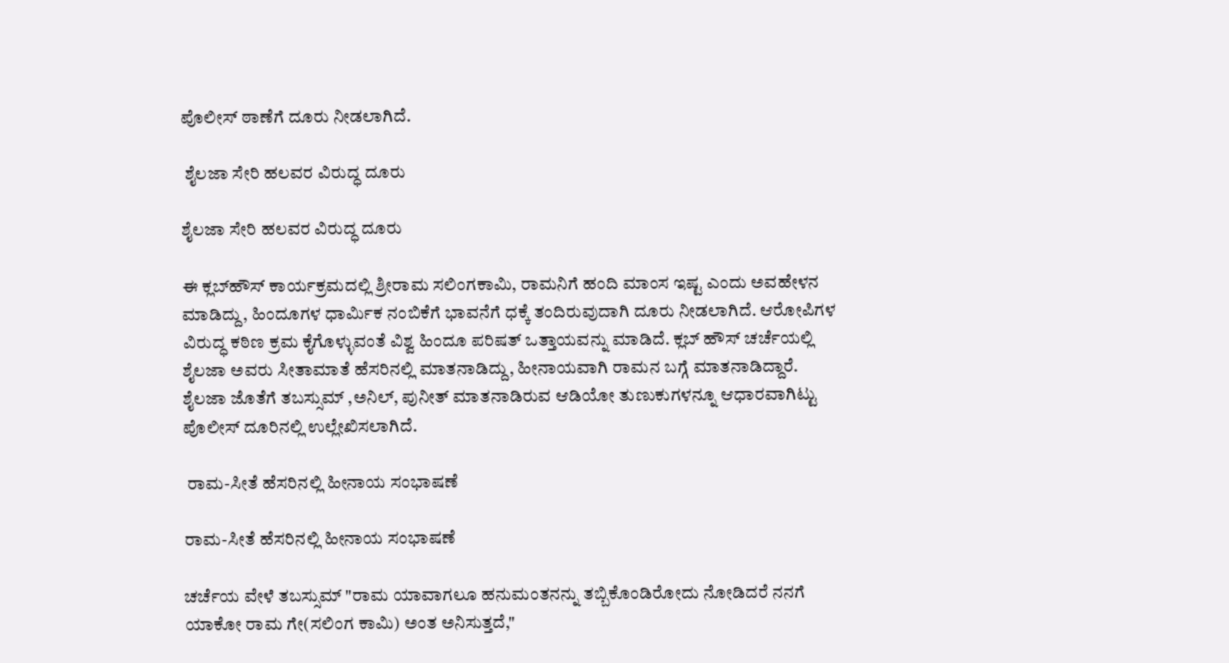ಪೊಲೀಸ್ ಠಾಣೆಗೆ ದೂರು ನೀಡಲಾಗಿದೆ.

 ಶೈಲಜಾ ಸೇರಿ ಹಲವರ ವಿರುದ್ಧ ದೂರು

ಶೈಲಜಾ ಸೇರಿ ಹಲವರ ವಿರುದ್ಧ ದೂರು

ಈ ಕ್ಲಬ್‌ಹೌಸ್‌ ಕಾರ್ಯಕ್ರಮದಲ್ಲಿ ಶ್ರೀರಾಮ ಸಲಿಂಗಕಾಮಿ, ರಾಮನಿಗೆ ಹಂದಿ ಮಾಂಸ ಇಷ್ಟ ಎಂದು ಅವಹೇಳನ ಮಾಡಿದ್ದು, ಹಿಂದೂಗಳ ಧಾರ್ಮಿಕ ನಂಬಿಕೆಗೆ ಭಾವನೆಗೆ ಧಕ್ಕೆ ತಂದಿರುವುದಾಗಿ ದೂರು ನೀಡಲಾಗಿದೆ‌. ಆರೋಪಿಗಳ ವಿರುದ್ಧ ಕಠಿಣ ಕ್ರಮ ಕೈಗೊಳ್ಳುವಂತೆ ವಿಶ್ವ ಹಿಂದೂ ಪರಿಷತ್ ಒತ್ತಾಯವನ್ನು ಮಾಡಿದೆ. ಕ್ಲಬ್ ಹೌಸ್ ಚರ್ಚೆಯಲ್ಲಿ ಶೈಲಜಾ ಅವರು ಸೀತಾಮಾತೆ ಹೆಸರಿನಲ್ಲಿ ಮಾತನಾಡಿದ್ದು, ಹೀನಾಯವಾಗಿ ರಾಮನ ಬಗ್ಗೆ ಮಾತನಾಡಿದ್ದಾರೆ. ಶೈಲಜಾ ಜೊತೆಗೆ ತಬಸ್ಸುಮ್ ,ಅನಿಲ್, ಪುನೀತ್ ಮಾತನಾಡಿರುವ ಆಡಿಯೋ ತುಣುಕುಗಳನ್ನೂ ಆಧಾರವಾಗಿಟ್ಟು ಪೊಲೀಸ್ ದೂರಿನಲ್ಲಿ ಉಲ್ಲೇಖಿಸಲಾಗಿದೆ.

 ರಾಮ-ಸೀತೆ ಹೆಸರಿನಲ್ಲಿ ಹೀನಾಯ ಸಂಭಾಷಣೆ

ರಾಮ-ಸೀತೆ ಹೆಸರಿನಲ್ಲಿ ಹೀನಾಯ ಸಂಭಾಷಣೆ

ಚರ್ಚೆಯ ವೇಳೆ ತಬಸ್ಸುಮ್ "ರಾಮ ಯಾವಾಗಲೂ ಹನುಮಂತನನ್ನು ತಬ್ಬಿಕೊಂಡಿರೋದು ನೋಡಿದರೆ ನನಗೆ ಯಾಕೋ ರಾಮ ಗೇ(ಸಲಿಂಗ ಕಾಮಿ) ಅಂತ ಅನಿಸುತ್ತದೆ,"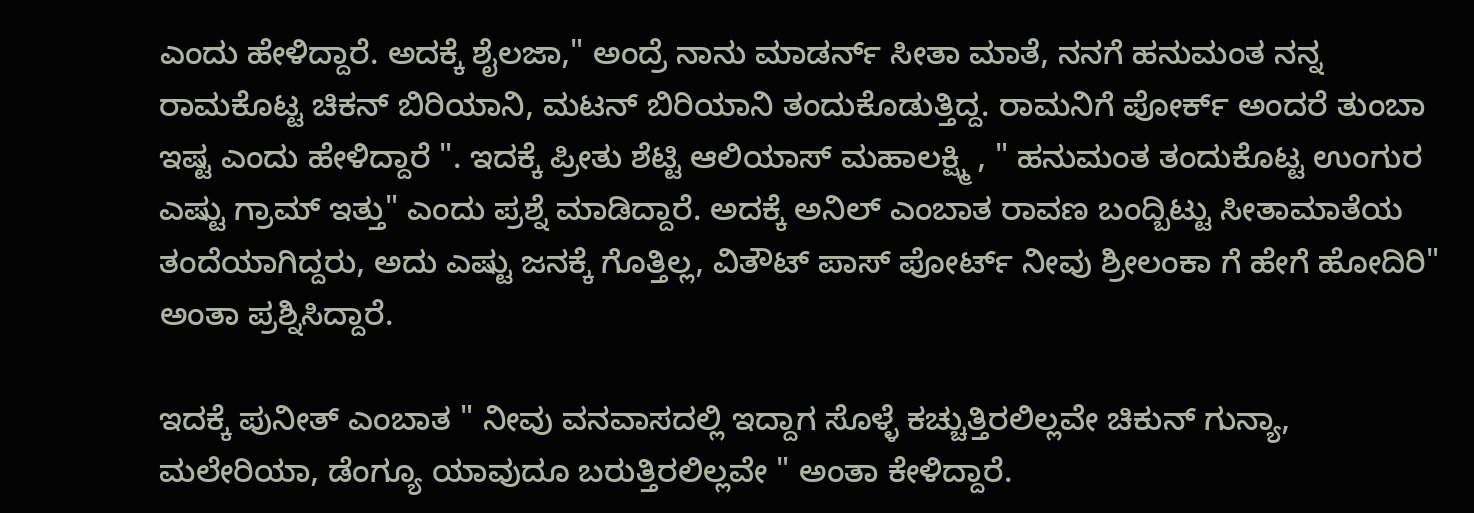ಎಂದು ಹೇಳಿದ್ದಾರೆ. ಅದಕ್ಕೆ ಶೈಲಜಾ," ಅಂದ್ರೆ ನಾನು ಮಾಡರ್ನ್ ಸೀತಾ ಮಾತೆ, ನನಗೆ ಹನುಮಂತ ನನ್ನ ರಾಮ‌ಕೊಟ್ಟ ಚಿಕನ್ ಬಿರಿಯಾನಿ, ಮಟನ್ ಬಿರಿಯಾನಿ ತಂದುಕೊಡುತ್ತಿದ್ದ. ರಾಮನಿಗೆ ಪೋರ್ಕ್ ಅಂದರೆ ತುಂಬಾ ಇಷ್ಟ ಎಂದು ಹೇಳಿದ್ದಾರೆ ". ಇದಕ್ಕೆ ಪ್ರೀತು ಶೆಟ್ಟಿ ಆಲಿಯಾಸ್ ಮಹಾಲಕ್ಷ್ಮಿ , " ಹನುಮಂತ ತಂದುಕೊಟ್ಟ ಉಂಗುರ ಎಷ್ಟು ಗ್ರಾಮ್ ಇತ್ತು" ಎಂದು ಪ್ರಶ್ನೆ ಮಾಡಿದ್ದಾರೆ. ಅದಕ್ಕೆ ಅನಿಲ್ ಎಂಬಾತ ರಾವಣ ಬಂದ್ಬಿಟ್ಟು ಸೀತಾಮಾತೆಯ ತಂದೆಯಾಗಿದ್ದರು, ಅದು ಎಷ್ಟು ಜನಕ್ಕೆ ಗೊತ್ತಿಲ್ಲ, ವಿತೌಟ್ ಪಾಸ್ ಪೋರ್ಟ್ ನೀವು ಶ್ರೀಲಂಕಾ ಗೆ ಹೇಗೆ ಹೋದಿರಿ" ಅಂತಾ ಪ್ರಶ್ನಿಸಿದ್ದಾರೆ.

ಇದಕ್ಕೆ ಪುನೀತ್ ಎಂಬಾತ " ನೀವು ವನವಾಸದಲ್ಲಿ ಇದ್ದಾಗ ಸೊಳ್ಳೆ ಕಚ್ಚುತ್ತಿರಲಿಲ್ಲವೇ ಚಿಕುನ್ ಗುನ್ಯಾ, ಮಲೇರಿಯಾ, ಡೆಂಗ್ಯೂ ಯಾವುದೂ ಬರುತ್ತಿರಲಿಲ್ಲವೇ " ಅಂತಾ ಕೇಳಿದ್ದಾರೆ‌‌.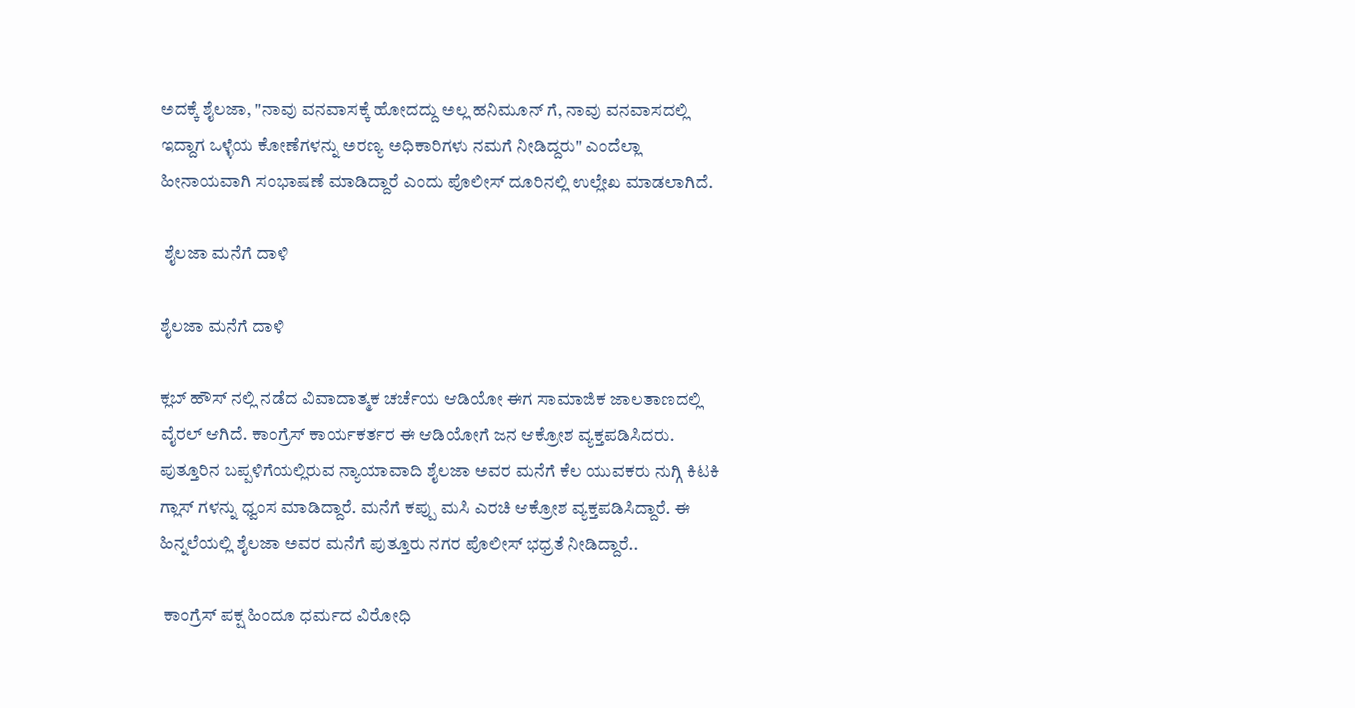ಅದಕ್ಕೆ ಶೈಲಜಾ, "ನಾವು ವನವಾಸಕ್ಕೆ ಹೋದದ್ದು ಅಲ್ಲ ಹನಿಮೂನ್ ಗೆ, ನಾವು ವನವಾಸದಲ್ಲಿ ಇದ್ದಾಗ ಒಳ್ಳೆಯ ಕೋಣೆಗಳನ್ನು ಅರಣ್ಯ ಅಧಿಕಾರಿಗಳು ನಮಗೆ ನೀಡಿದ್ದರು" ಎಂದೆಲ್ಲಾ ಹೀನಾಯವಾಗಿ ಸಂಭಾಷಣೆ ಮಾಡಿದ್ದಾರೆ ಎಂದು ಪೊಲೀಸ್ ದೂರಿನಲ್ಲಿ ಉಲ್ಲೇಖ ಮಾಡಲಾಗಿದೆ.

 ಶೈಲಜಾ ಮನೆಗೆ ದಾಳಿ

ಶೈಲಜಾ ಮನೆಗೆ ದಾಳಿ

ಕ್ಲಬ್ ಹೌಸ್ ನಲ್ಲಿ ನಡೆದ ವಿವಾದಾತ್ಮಕ ಚರ್ಚೆಯ ಆಡಿಯೋ ಈಗ ಸಾಮಾಜಿಕ ಜಾಲತಾಣದಲ್ಲಿ ವೈರಲ್ ಆಗಿದೆ. ಕಾಂಗ್ರೆಸ್ ಕಾರ್ಯಕರ್ತರ ಈ ಆಡಿಯೋಗೆ ಜನ ಆಕ್ರೋಶ ವ್ಯಕ್ತಪಡಿಸಿದರು. ಪುತ್ತೂರಿನ ಬಪ್ಪಳಿಗೆಯಲ್ಲಿರುವ ನ್ಯಾಯಾವಾದಿ ಶೈಲಜಾ ಅವರ ಮನೆಗೆ ಕೆಲ ಯುವಕರು ನುಗ್ಗಿ ಕಿಟಕಿ ಗ್ಲಾಸ್ ಗಳನ್ನು ಧ್ವಂಸ ಮಾಡಿದ್ದಾರೆ. ಮನೆಗೆ ಕಪ್ಪು ಮಸಿ ಎರಚಿ ಆಕ್ರೋಶ ವ್ಯಕ್ತಪಡಿಸಿದ್ದಾರೆ. ಈ ಹಿನ್ನಲೆಯಲ್ಲಿ ಶೈಲಜಾ ಅವರ ಮನೆಗೆ ಪುತ್ತೂರು ನಗರ ಪೊಲೀಸ್ ಭಧ್ರತೆ ನೀಡಿದ್ದಾರೆ..

 ಕಾಂಗ್ರೆಸ್ ಪಕ್ಷ ಹಿಂದೂ ಧರ್ಮದ ವಿರೋಧಿ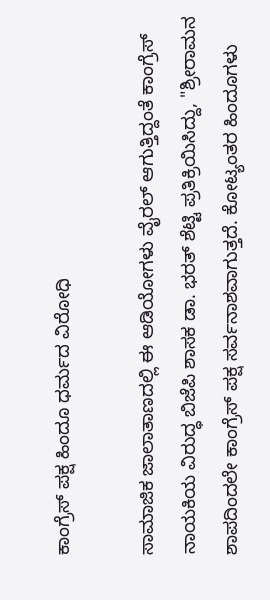ಕಾಂಗ್ರೆಸ್ ಪಕ್ಷ ಹಿಂದೂ ಧರ್ಮದ ವಿರೋಧಿ

ಸಾಮಾಜಿಕ ಜಾಲಾತಾಣದಲ್ಲಿ ಈ ಆಡಿಯೋಗಳು ವೈರಲ್ ಆಗುತ್ತಿದ್ದಂತೆ ಕಾಂಗ್ರೆಸ್‌ ನಾಯಕಿಯ ವಿರುದ್ಧ ಬಿಜೆಪಿ ಶಾಸಕ ಡಾ. ಭರತ್‌ ಶೆಟ್ಟಿ ಪ್ರತಿಕ್ರಿಯಿಸಿದ್ದು, "ಶ್ರೀರಾಮನ ಶಾಪದಿಂದಲೇ ಕಾಂಗ್ರೆಸ್‌ ಪಕ್ಷ ಸರ್ವನಾಶವಾಗುತ್ತದೆ. ಕೋಟ್ಯಂತರ ಹಿಂದೂಗಳು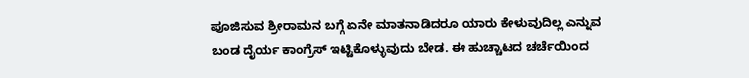ಪೂಜಿಸುವ ಶ್ರೀರಾಮನ ಬಗ್ಗೆ ಏನೇ ಮಾತನಾಡಿದರೂ ಯಾರು ಕೇಳುವುದಿಲ್ಲ ಎನ್ನುವ ಬಂಡ ದೈರ್ಯ ಕಾಂಗ್ರೆಸ್‌ ಇಟ್ಟಿಕೊಳ್ಳುವುದು ಬೇಡ. ಈ ಹುಚ್ಚಾಟದ ಚರ್ಚೆಯಿಂದ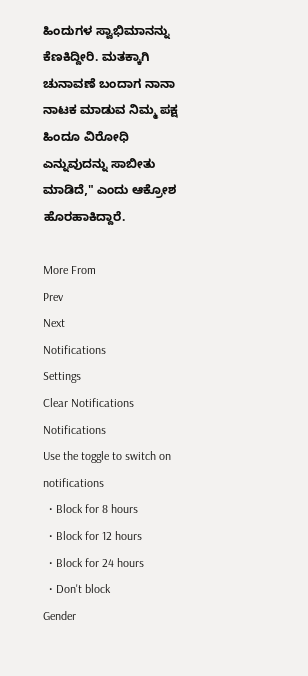ಹಿಂದುಗಳ ಸ್ವಾಭಿಮಾನನ್ನು ಕೆಣಕಿದ್ದೀರಿ. ಮತಕ್ಕಾಗಿ ಚುನಾವಣೆ ಬಂದಾಗ ನಾನಾ ನಾಟಕ ಮಾಡುವ ನಿಮ್ಮ ಪಕ್ಷ ಹಿಂದೂ ವಿರೋಧಿ ಎನ್ನುವುದನ್ನು ಸಾಬೀತು ಮಾಡಿದೆ," ಎಂದು ಆಕ್ರೋಶ ಹೊರಹಾಕಿದ್ದಾರೆ.

More From
Prev
Next
Notifications
Settings
Clear Notifications
Notifications
Use the toggle to switch on notifications
  • Block for 8 hours
  • Block for 12 hours
  • Block for 24 hours
  • Don't block
Gender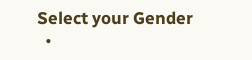Select your Gender
  •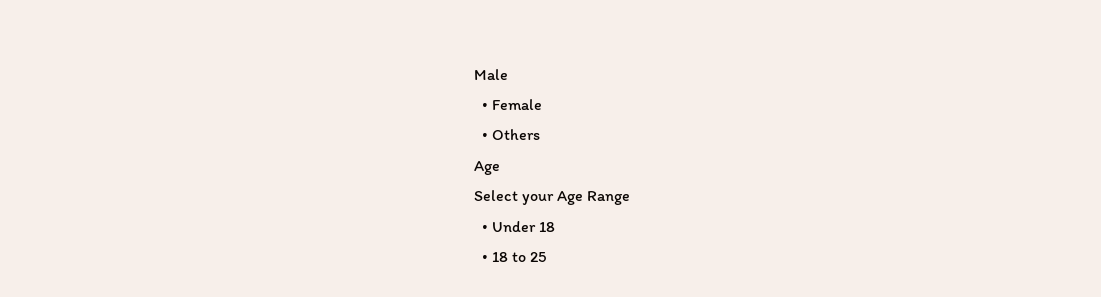Male
  • Female
  • Others
Age
Select your Age Range
  • Under 18
  • 18 to 25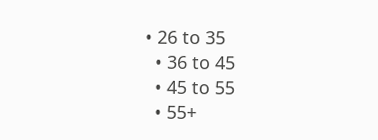• 26 to 35
  • 36 to 45
  • 45 to 55
  • 55+